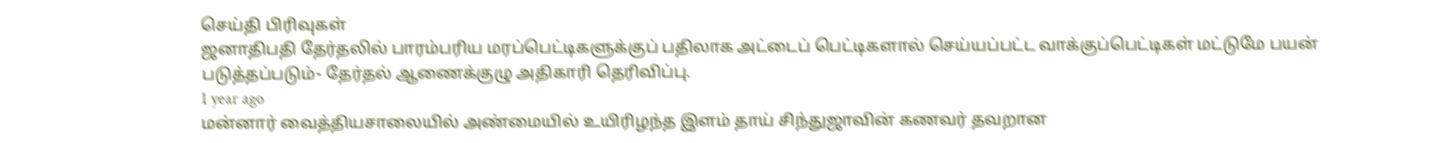செய்தி பிரிவுகள்
ஜனாதிபதி தேர்தலில் பாரம்பரிய மரப்பெட்டிகளுக்குப் பதிலாக அட்டைப் பெட்டிகளால் செய்யப்பட்ட வாக்குப்பெட்டிகள் மட்டுமே பயன் படுத்தப்படும்- தேர்தல் ஆணைக்குழு அதிகாரி தெரிவிப்பு.
1 year ago
மன்னார் வைத்தியசாலையில் அண்மையில் உயிரிழந்த இளம் தாய் சிந்துஜாவின் கணவர் தவறான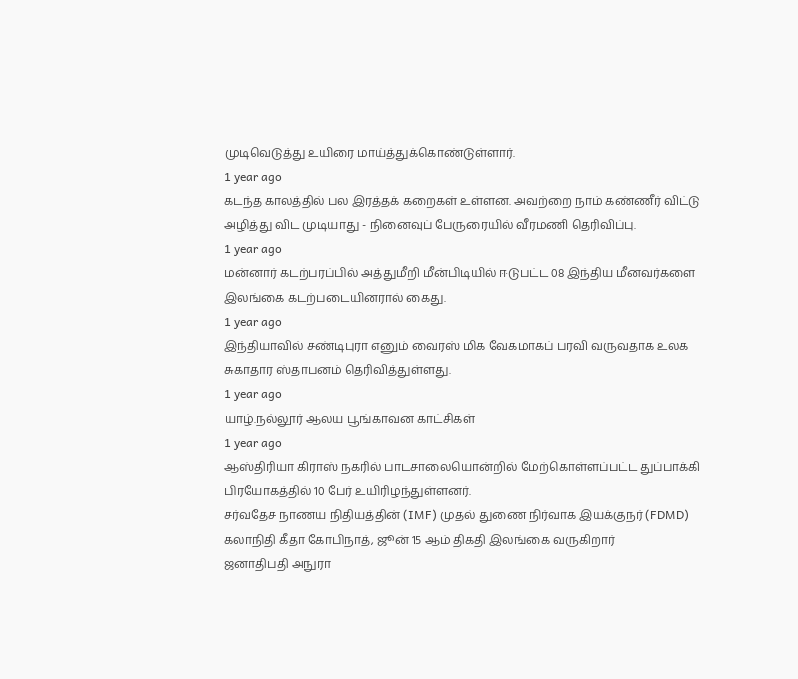முடிவெடுத்து உயிரை மாய்த்துக்கொண்டுள்ளார்.
1 year ago
கடந்த காலத்தில் பல இரத்தக் கறைகள் உள்ளன. அவற்றை நாம் கண்ணீர் விட்டு அழித்து விட முடியாது - நினைவுப் பேருரையில் வீரமணி தெரிவிப்பு.
1 year ago
மன்னார் கடற்பரப்பில் அத்துமீறி மீன்பிடியில் ஈடுபட்ட 08 இந்திய மீனவர்களை இலங்கை கடற்படையினரால் கைது.
1 year ago
இந்தியாவில் சண்டிபுரா எனும் வைரஸ் மிக வேகமாகப் பரவி வருவதாக உலக சுகாதார ஸ்தாபனம் தெரிவித்துள்ளது.
1 year ago
யாழ்.நல்லூர் ஆலய பூங்காவன காட்சிகள்
1 year ago
ஆஸ்திரியா கிராஸ் நகரில் பாடசாலையொன்றில் மேற்கொள்ளப்பட்ட துப்பாக்கி பிரயோகத்தில் 10 பேர் உயிரிழந்துள்ளனர்.
சர்வதேச நாணய நிதியத்தின் (IMF) முதல் துணை நிர்வாக இயக்குநர் (FDMD) கலாநிதி கீதா கோபிநாத், ஜூன் 15 ஆம் திகதி இலங்கை வருகிறார்
ஜனாதிபதி அநுரா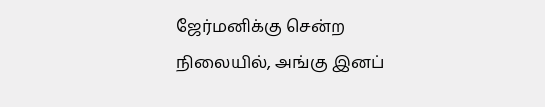ஜேர்மனிக்கு சென்ற நிலையில், அங்கு இனப்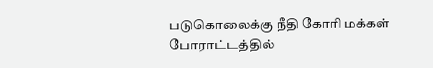படுகொலைக்கு நீதி கோரி மக்கள் போராட்டத்தில்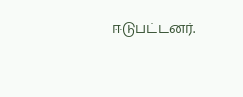ஈடுபட்டனர்.